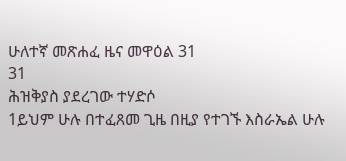ሁለተኛ መጽሐፈ ዜና መዋዕል 31
31
ሕዝቅያስ ያደረገው ተሃድሶ
1ይህም ሁሉ በተፈጸመ ጊዜ በዚያ የተገኙ እስራኤል ሁሉ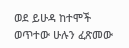ወደ ይሁዳ ከተሞች ወጥተው ሁሉን ፈጽመው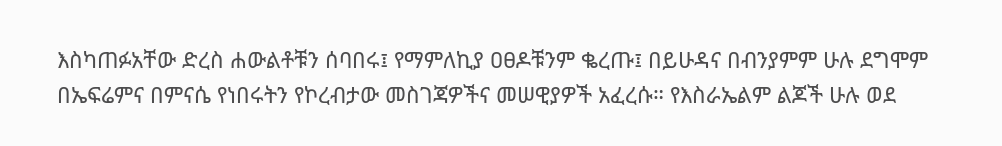እስካጠፉአቸው ድረስ ሐውልቶቹን ሰባበሩ፤ የማምለኪያ ዐፀዶቹንም ቈረጡ፤ በይሁዳና በብንያምም ሁሉ ደግሞም በኤፍሬምና በምናሴ የነበሩትን የኮረብታው መስገጃዎችና መሠዊያዎች አፈረሱ። የእስራኤልም ልጆች ሁሉ ወደ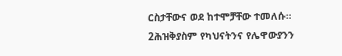ርስታቸውና ወደ ከተሞቻቸው ተመለሱ።
2ሕዝቅያስም የካህናትንና የሌዋውያንን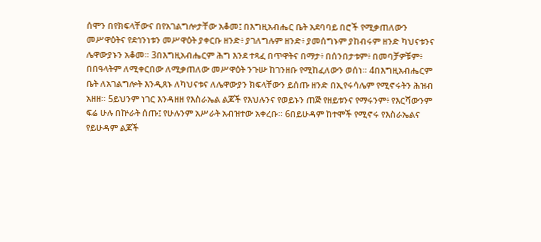ሰሞን በየክፍላቸውና በየአገልግሎታቸው አቆመ፤ በእግዚአብሔር ቤት አደባባይ በሮች የሚቃጠለውን መሥዋዕትና የደኅንነቱን መሥዋዕት ያቀርቡ ዘንድ፥ ያገለግሉም ዘንድ፥ ያመሰግኑም ያከብሩም ዘንድ ካህናቱንና ሌዋውያኑን አቆመ። 3በእግዚአብሔርም ሕግ እንደ ተጻፈ በጥዋትና በማታ፥ በሰንበታቱም፥ በመባቻዎቹም፥ በበዓላትም ለሚቀርበው ለሚቃጠለው መሥዋዕት ንጉሡ ከገንዘቡ የሚከፈለውን ወሰነ። 4በእግዚአብሔርም ቤት ለአገልግሎት እንዲጸኑ ለካህናቱና ለሌዋውያን ክፍላቸውን ይሰጡ ዘንድ በኢየሩሳሌም የሚኖሩትን ሕዝብ አዘዘ። 5ይህንም ነገር እንዳዘዘ የእስራኤል ልጆች የእህሉንና የወይኑን ጠጅ የዘይቱንና የማሩንም፥ የእርሻውንም ፍሬ ሁሉ በኵራት ሰጡ፤ የሁሉንም አሥራት አብዝተው አቀረቡ። 6በይሁዳም ከተሞች የሚኖሩ የእስራኤልና የይሁዳም ልጆች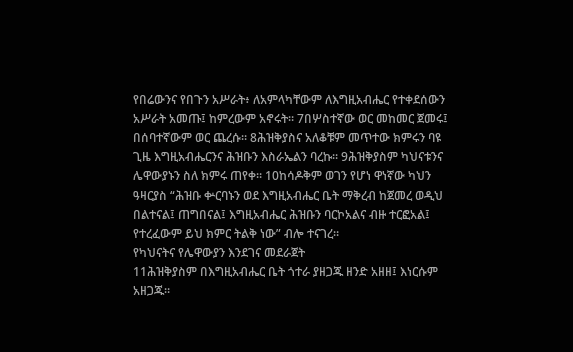የበሬውንና የበጉን አሥራት፥ ለአምላካቸውም ለእግዚአብሔር የተቀደሰውን አሥራት አመጡ፤ ከምረውም አኖሩት። 7በሦስተኛው ወር መከመር ጀመሩ፤ በሰባተኛውም ወር ጨረሱ። 8ሕዝቅያስና አለቆቹም መጥተው ክምሩን ባዩ ጊዜ እግዚአብሔርንና ሕዝቡን እስራኤልን ባረኩ። 9ሕዝቅያስም ካህናቱንና ሌዋውያኑን ስለ ክምሩ ጠየቀ። 10ከሳዶቅም ወገን የሆነ ዋነኛው ካህን ዓዛርያስ “ሕዝቡ ቍርባኑን ወደ እግዚአብሔር ቤት ማቅረብ ከጀመረ ወዲህ በልተናል፤ ጠግበናል፤ እግዚአብሔር ሕዝቡን ባርኮአልና ብዙ ተርፎአል፤ የተረፈውም ይህ ክምር ትልቅ ነው” ብሎ ተናገረ።
የካህናትና የሌዋውያን እንደገና መደራጀት
11ሕዝቅያስም በእግዚአብሔር ቤት ጎተራ ያዘጋጁ ዘንድ አዘዘ፤ እነርሱም አዘጋጁ።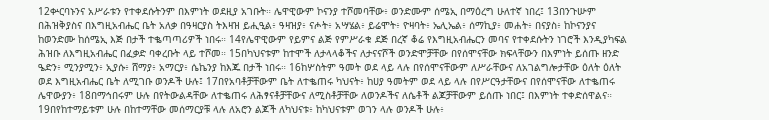12ቍርባኑንና አሥራቱን የተቀደሱትንም በእምነት ወደዚያ አገቡት። ሌዋዊውም ኮናንያ ተሾመባቸው፥ ወንድሙም ሰሜኢ በማዕረግ ሁለተኛ ነበረ፤ 13በንጉሡም በሕዝቅያስና በእግዚአብሔር ቤት አለቃ በዓዛርያስ ትእዛዝ ይሒዒል፥ ዓዛዝያ፥ ናሖት፥ አሣሄል፥ ይሬሞት፥ ዮዛባት፥ ኤሊኤል፥ ሰማኪያ፥ መሐት፥ በናያስ፥ ከኮናንያና ከወንድሙ ከሰሜኢ እጅ በታች ተቈጣጣሪዎች ነበሩ። 14የሌዋዊውም የይምና ልጅ የምሥራቁ ደጅ በረኛ ቆሬ የእግዚአብሔርን መባና የተቀደሱትን ነገሮች እንዲያካፍል ሕዝቡ ለእግዚአብሔር በፈቃድ ባቀረቡት ላይ ተሾመ። 15በካህናቱም ከተሞች ለታላላቆችና ለታናናሾች ወንድሞቻቸው በየሰሞናቸው ክፍላቸውን በእምነት ይሰጡ ዘንድ ዔድን፥ ሚንያሚን፥ ኢያሱ፥ ሸማያ፥ አማርያ፥ ሴኬንያ ከእጁ በታች ነበሩ። 16ከሦስትም ዓመት ወደ ላይ ላሉ በየሰሞናቸውም ለሥራቸውና ለአገልግሎታቸው ዕለት ዕለት ወደ እግዚአብሔር ቤት ለሚገቡ ወንዶች ሁሉ፤ 17በየአባቶቻቸውም ቤት ለተቈጠሩ ካህናት፥ ከሀያ ዓመትም ወደ ላይ ላሉ በየሥርዓታቸውና በየሰሞናቸው ለተቈጠሩ ሌዋውያን፥ 18በማኅበሩም ሁሉ በየትውልዳቸው ለተቈጠሩ ለሕፃናቶቻቸውና ለሚስቶቻቸው ለወንዶችና ለሴቶች ልጆቻቸውም ይሰጡ ነበር፤ በእምነት ተቀድሰዋልና። 19በየከተማይቱም ሁሉ በከተማቸው መሰማርያቹ ላሉ ለአሮን ልጆች ለካህናቱ፥ ከካህናቱም ወገን ላሉ ወንዶች ሁሉ፥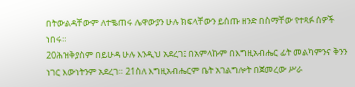በትውልዳቸውም ለተቈጠሩ ሌዋውያን ሁሉ ክፍላቸውን ይሰጡ ዘንድ በስማቸው የተጻፉ ሰዎች ነበሩ።
20ሕዝቅያስም በይሁዳ ሁሉ እንዲህ አደረገ፤ በአምላኩም በእግዚአብሔር ፊት መልካምንና ቅንን ነገር እውነትንም አደረገ። 21ስለ እግዚአብሔርም ቤት አገልግሎት በጀመረው ሥራ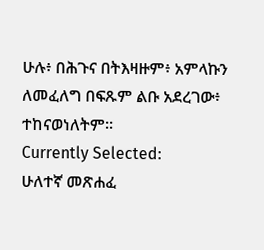ሁሉ፥ በሕጉና በትእዛዙም፥ አምላኩን ለመፈለግ በፍጹም ልቡ አደረገው፥ ተከናወነለትም።
Currently Selected:
ሁለተኛ መጽሐፈ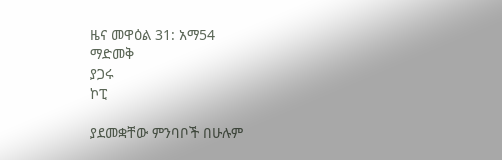ዜና መዋዕል 31: አማ54
ማድመቅ
ያጋሩ
ኮፒ

ያደመቋቸው ምንባቦች በሁሉም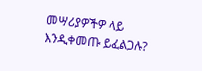መሣሪያዎችዎ ላይ እንዲቀመጡ ይፈልጋሉ?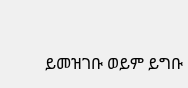ይመዝገቡ ወይም ይግቡ